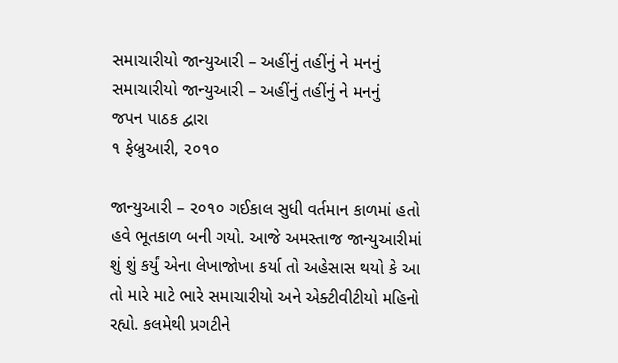સમાચારીયો જાન્યુઆરી – અહીંનું તહીંનું ને મનનું
સમાચારીયો જાન્યુઆરી – અહીંનું તહીંનું ને મનનું
જપન પાઠક દ્વારા
૧ ફેબ્રુઆરી, ૨૦૧૦

જાન્યુઆરી – ૨૦૧૦ ગઈકાલ સુધી વર્તમાન કાળમાં હતો હવે ભૂતકાળ બની ગયો. આજે અમસ્તાજ જાન્યુઆરીમાં શું શું કર્યું એના લેખાજોખા કર્યા તો અહેસાસ થયો કે આ તો મારે માટે ભારે સમાચારીયો અને એક્ટીવીટીયો મહિનો રહ્યો. કલમેથી પ્રગટીને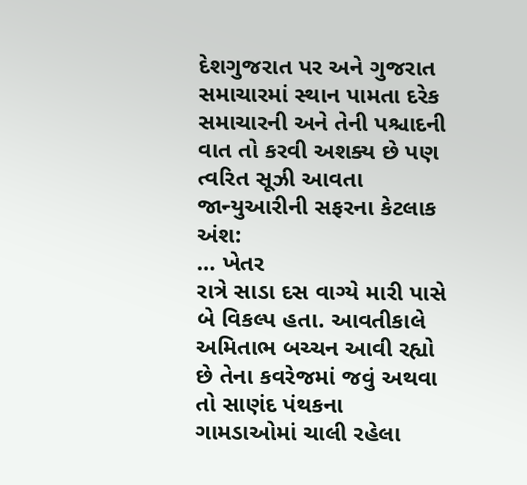દેશગુજરાત પર અને ગુજરાત સમાચારમાં સ્થાન પામતા દરેક સમાચારની અને તેની પશ્ચાદની વાત તો કરવી અશક્ય છે પણ ત્વરિત સૂઝી આવતા જાન્યુઆરીની સફરના કેટલાક અંશ:
… ખેતર
રાત્રે સાડા દસ વાગ્યે મારી પાસે બે વિકલ્પ હતા. આવતીકાલે અમિતાભ બચ્ચન આવી રહ્યો છે તેના કવરેજમાં જવું અથવા તો સાણંદ પંથકના ગામડાઓમાં ચાલી રહેલા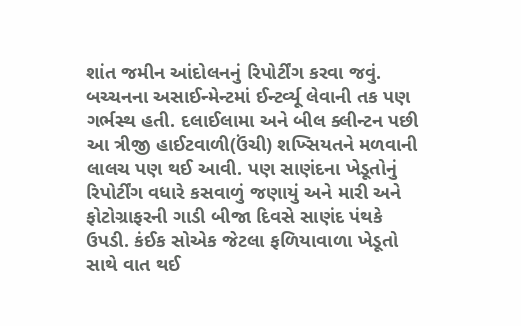શાંત જમીન આંદોલનનું રિપોર્ટીંગ કરવા જવું. બચ્ચનના અસાઈન્મેન્ટમાં ઈન્ટર્વ્યૂ લેવાની તક પણ ગર્ભસ્થ હતી. દલાઈલામા અને બીલ ક્લીન્ટન પછી આ ત્રીજી હાઈટવાળી(ઉંચી) શખ્સિયતને મળવાની લાલચ પણ થઈ આવી. પણ સાણંદના ખેડૂતોનું રિપોર્ટીંગ વધારે કસવાળું જણાયું અને મારી અને ફોટોગ્રાફરની ગાડી બીજા દિવસે સાણંદ પંથકે ઉપડી. કંઈક સોએક જેટલા ફળિયાવાળા ખેડૂતો સાથે વાત થઈ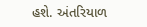હશે. અંતરિયાળ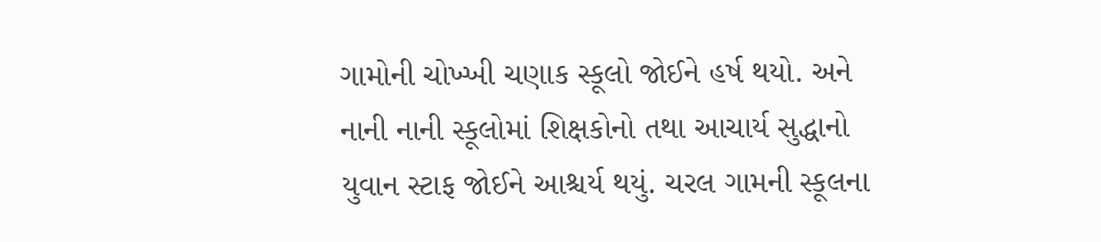ગામોની ચોખ્ખી ચણાક સ્કૂલો જોઈને હર્ષ થયો. અને નાની નાની સ્કૂલોમાં શિક્ષકોનો તથા આચાર્ય સુદ્ધાનો યુવાન સ્ટાફ જોઈને આશ્ચર્ય થયું. ચરલ ગામની સ્કૂલના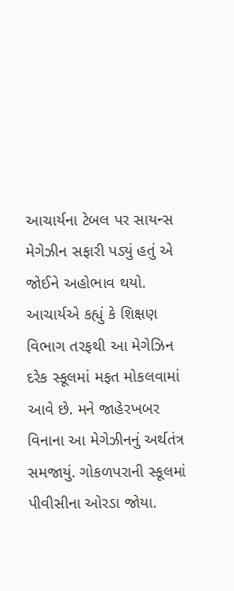આચાર્યના ટેબલ પર સાયન્સ મેગેઝીન સફારી પડ્યું હતું એ જોઈને અહોભાવ થયો. આચાર્યએ કહ્યું કે શિક્ષણ વિભાગ તરફથી આ મેગેઝિન દરેક સ્કૂલમાં મફત મોકલવામાં આવે છે. મને જાહેરખબર વિનાના આ મેગેઝીનનું અર્થતંત્ર સમજાયું. ગોકળપરાની સ્કૂલમાં પીવીસીના ઓરડા જોયા.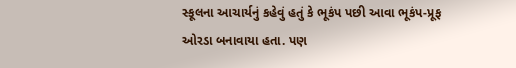સ્કૂલના આચાર્યનું કહેવું હતું કે ભૂકંપ પછી આવા ભૂકંપ-પ્રૂફ ઓરડા બનાવાયા હતા. પણ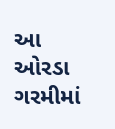આ ઓરડા ગરમીમાં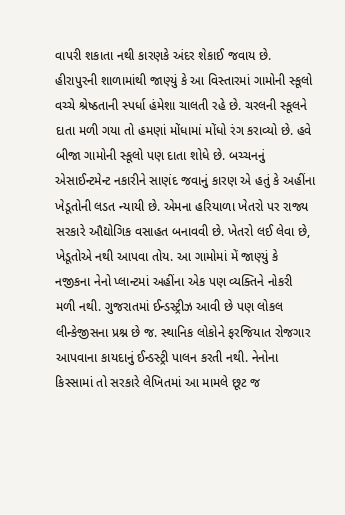વાપરી શકાતા નથી કારણકે અંદર શેકાઈ જવાય છે. હીરાપુરની શાળામાંથી જાણ્યું કે આ વિસ્તારમાં ગામોની સ્કૂલો વચ્ચે શ્રેષ્ઠતાની સ્પર્ધા હંમેશા ચાલતી રહે છે. ચરલની સ્કૂલને દાતા મળી ગયા તો હમણાં મોંધામાં મોંધો રંગ કરાવ્યો છે. હવે બીજા ગામોની સ્કૂલો પણ દાતા શોધે છે. બચ્ચનનું એસાઈન્ટમેન્ટ નકારીને સાણંદ જવાનું કારણ એ હતું કે અહીંના ખેડૂતોની લડત ન્યાયી છે. એમના હરિયાળા ખેતરો પર રાજ્ય સરકારે ઔદ્યોગિક વસાહત બનાવવી છે. ખેતરો લઈ લેવા છે, ખેડૂતોએ નથી આપવા તોય. આ ગામોમાં મેં જાણ્યું કે નજીકના નેનો પ્લાન્ટમાં અહીંના એક પણ વ્યક્તિને નોકરી મળી નથી. ગુજરાતમાં ઈન્ડસ્ટ્રીઝ આવી છે પણ લોકલ લીન્કેજીસના પ્રશ્ન છે જ. સ્થાનિક લોકોને ફરજિયાત રોજગાર આપવાના કાયદાનું ઈન્ડસ્ટ્રી પાલન કરતી નથી. નેનોના કિસ્સામાં તો સરકારે લેખિતમાં આ મામલે છૂટ જ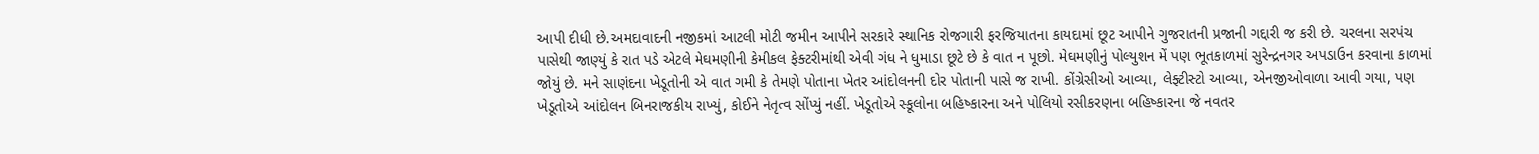આપી દીધી છે.અમદાવાદની નજીકમાં આટલી મોટી જમીન આપીને સરકારે સ્થાનિક રોજગારી ફરજિયાતના કાયદામાં છૂટ આપીને ગુજરાતની પ્રજાની ગદ્દારી જ કરી છે. ચરલના સરપંચ પાસેથી જાણ્યું કે રાત પડે એટલે મેઘમણીની કેમીકલ ફેક્ટરીમાંથી એવી ગંધ ને ધુમાડા છૂટે છે કે વાત ન પૂછો. મેઘમણીનું પોલ્યુશન મેં પણ ભૂતકાળમાં સુરેન્દ્રનગર અપડાઉન કરવાના કાળમાં જોયું છે. મને સાણંદના ખેડૂતોની એ વાત ગમી કે તેમણે પોતાના ખેતર આંદોલનની દોર પોતાની પાસે જ રાખી. કોંગ્રેસીઓ આવ્યા, લેફ્ટીસ્ટો આવ્યા, એનજીઓવાળા આવી ગયા, પણ ખેડૂતોએ આંદોલન બિનરાજકીય રાખ્યું, કોઈને નેતૃત્વ સોંપ્યું નહીં. ખેડૂતોએ સ્કૂલોના બહિષ્કારના અને પોલિયો રસીકરણના બહિષ્કારના જે નવતર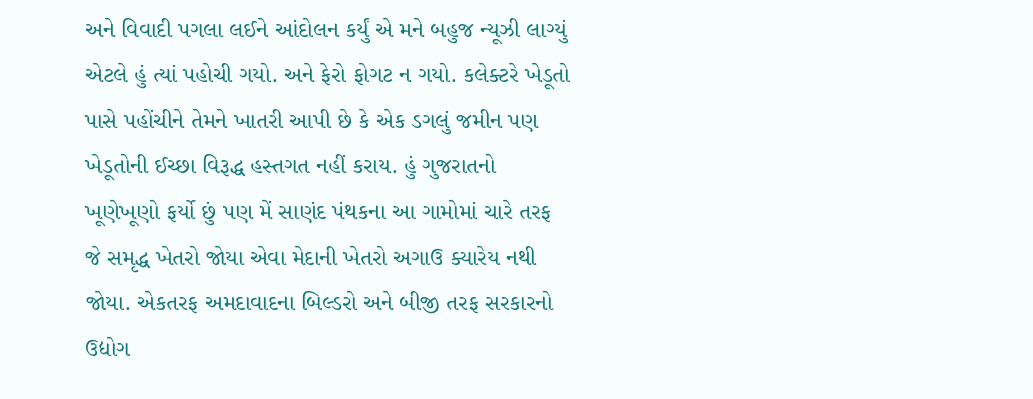અને વિવાદી પગલા લઈને આંદોલન કર્યું એ મને બહુજ ન્યૂઝી લાગ્યું એટલે હું ત્યાં પહોચી ગયો. અને ફેરો ફોગટ ન ગયો. કલેક્ટરે ખેડૂતો પાસે પહોંચીને તેમને ખાતરી આપી છે કે એક ડગલું જમીન પણ ખેડૂતોની ઈચ્છા વિરૂદ્ધ હસ્તગત નહીં કરાય. હું ગુજરાતનો ખૂણેખૂણો ફર્યો છું પણ મેં સાણંદ પંથકના આ ગામોમાં ચારે તરફ જે સમૃદ્ધ ખેતરો જોયા એવા મેદાની ખેતરો અગાઉ ક્યારેય નથી જોયા. એકતરફ અમદાવાદના બિલ્ડરો અને બીજી તરફ સરકારનો ઉદ્યોગ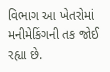વિભાગ આ ખેતરોમાં મનીમેકિંગની તક જોઈ રહ્યા છે.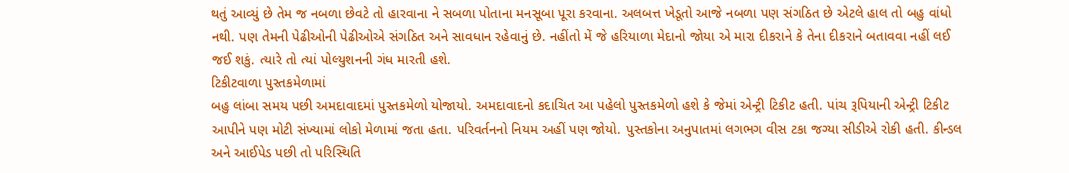થતું આવ્યું છે તેમ જ નબળા છેવટે તો હારવાના ને સબળા પોતાના મનસૂબા પૂરા કરવાના. અલબત્ત ખેડૂતો આજે નબળા પણ સંગઠિત છે એટલે હાલ તો બહુ વાંધો નથી. પણ તેમની પેઢીઓની પેઢીઓએ સંગઠિત અને સાવધાન રહેવાનું છે. નહીંતો મેં જે હરિયાળા મેદાનો જોયા એ મારા દીકરાને કે તેના દીકરાને બતાવવા નહીં લઈ જઈ શકું. ત્યારે તો ત્યાં પોલ્યુશનની ગંધ મારતી હશે.
ટિકીટવાળા પુસ્તકમેળામાં
બહુ લાંબા સમય પછી અમદાવાદમાં પુસ્તકમેળો યોજાયો. અમદાવાદનો કદાચિત આ પહેલો પુસ્તકમેળો હશે કે જેમાં એન્ટ્રી ટિકીટ હતી. પાંચ રૂપિયાની એન્ટ્રી ટિકીટ આપીને પણ મોટી સંખ્યામાં લોકો મેળામાં જતા હતા. પરિવર્તનનો નિયમ અહીં પણ જોયો. પુસ્તકોના અનુપાતમાં લગભગ વીસ ટકા જગ્યા સીડીએ રોકી હતી. કીન્ડલ અને આઈપેડ પછી તો પરિસ્થિતિ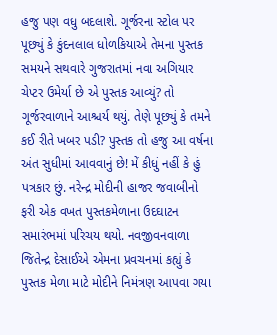હજુ પણ વધુ બદલાશે. ગૂર્જરના સ્ટોલ પર પૂછ્યું કે કુંદનલાલ ધોળકિયાએ તેમના પુસ્તક સમયને સથવારે ગુજરાતમાં નવા અગિયાર ચેપ્ટર ઉમેર્યા છે એ પુસ્તક આવ્યું? તો ગૂર્જરવાળાને આશ્ચર્ય થયું. તેણે પૂછ્યું કે તમને કઈ રીતે ખબર પડી? પુસ્તક તો હજુ આ વર્ષના અંત સુધીમાં આવવાનું છે! મેં કીધું નહીં કે હું પત્રકાર છું. નરેન્દ્ર મોદીની હાજર જવાબીનો ફરી એક વખત પુસ્તકમેળાના ઉદઘાટન સમારંભમાં પરિચય થયો. નવજીવનવાળા જિતેન્દ્ર દેસાઈએ એમના પ્રવચનમાં કહ્યું કે પુસ્તક મેળા માટે મોદીને નિમંત્રણ આપવા ગયા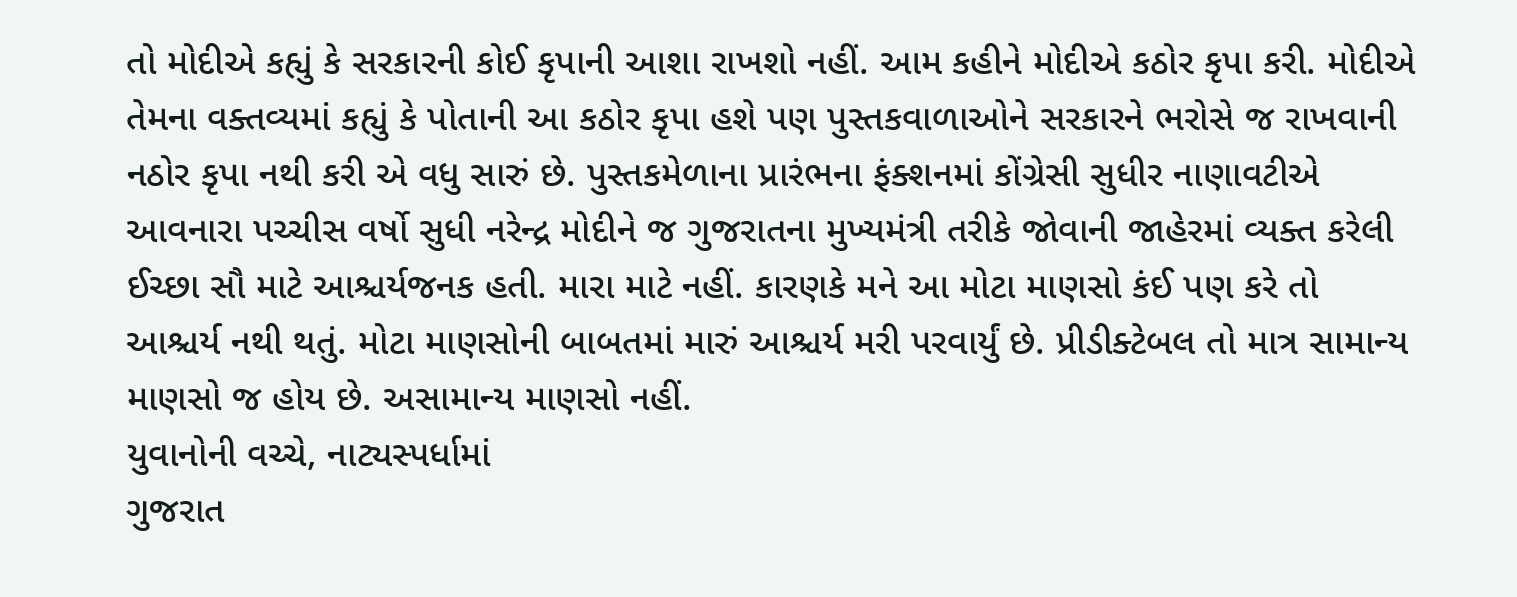તો મોદીએ કહ્યું કે સરકારની કોઈ કૃપાની આશા રાખશો નહીં. આમ કહીને મોદીએ કઠોર કૃપા કરી. મોદીએ તેમના વક્તવ્યમાં કહ્યું કે પોતાની આ કઠોર કૃપા હશે પણ પુસ્તકવાળાઓને સરકારને ભરોસે જ રાખવાની નઠોર કૃપા નથી કરી એ વધુ સારું છે. પુસ્તકમેળાના પ્રારંભના ફંક્શનમાં કોંગ્રેસી સુધીર નાણાવટીએ આવનારા પચ્ચીસ વર્ષો સુધી નરેન્દ્ર મોદીને જ ગુજરાતના મુખ્યમંત્રી તરીકે જોવાની જાહેરમાં વ્યક્ત કરેલી ઈચ્છા સૌ માટે આશ્ચર્યજનક હતી. મારા માટે નહીં. કારણકે મને આ મોટા માણસો કંઈ પણ કરે તો આશ્ચર્ય નથી થતું. મોટા માણસોની બાબતમાં મારું આશ્ચર્ય મરી પરવાર્યું છે. પ્રીડીક્ટેબલ તો માત્ર સામાન્ય માણસો જ હોય છે. અસામાન્ય માણસો નહીં.
યુવાનોની વચ્ચે, નાટ્યસ્પર્ધામાં
ગુજરાત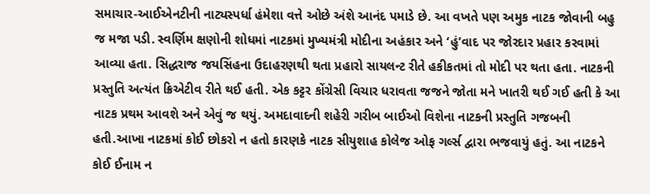સમાચાર-આઈએનટીની નાટ્યસ્પર્ધા હંમેશા વત્તે ઓછે અંશે આનંદ પમાડે છે. આ વખતે પણ અમુક નાટક જોવાની બહુ જ મજા પડી. સ્વર્ણિમ ક્ષણોની શોધમાં નાટકમાં મુખ્યમંત્રી મોદીના અહંકાર અને ‘હું’વાદ પર જોરદાર પ્રહાર કરવામાં આવ્યા હતા. સિદ્ધરાજ જયસિંહના ઉદાહરણથી થતા પ્રહારો સાયલન્ટ રીતે હકીકતમાં તો મોદી પર થતા હતા. નાટકની પ્રસ્તુતિ અત્યંત ક્રિએટીવ રીતે થઈ હતી. એક કટ્ટર કોંગ્રેસી વિચાર ધરાવતા જજને જોતા મને ખાતરી થઈ ગઈ હતી કે આ નાટક પ્રથમ આવશે અને એવું જ થયું. અમદાવાદની શહેરી ગરીબ બાઈઓ વિશેના નાટકની પ્રસ્તુતિ ગજબની હતી.આખા નાટકમાં કોઈ છોકરો ન હતો કારણકે નાટક સીયુશાહ કોલેજ ઓફ ગર્લ્સ દ્વારા ભજવાયું હતું. આ નાટકને કોઈ ઈનામ ન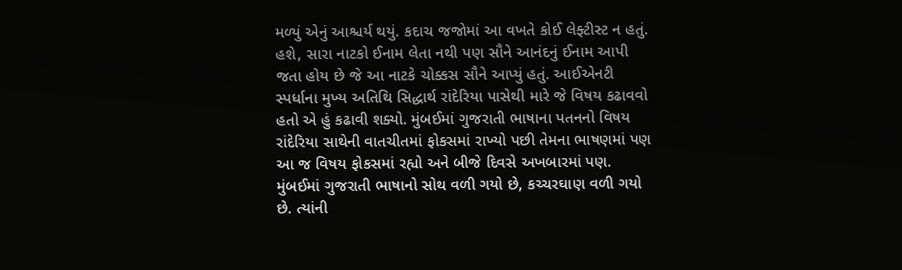મળ્યું એનું આશ્ચર્ય થયું. કદાચ જજોમાં આ વખતે કોઈ લેફ્ટીસ્ટ ન હતું. હશે, સારા નાટકો ઈનામ લેતા નથી પણ સૌને આનંદનું ઈનામ આપી જતા હોય છે જે આ નાટકે ચોક્કસ સૌને આપ્યું હતું. આઈએનટી સ્પર્ધાના મુખ્ય અતિથિ સિદ્ધાર્થ રાંદેરિયા પાસેથી મારે જે વિષય કઢાવવો હતો એ હું કઢાવી શક્યો. મુંબઈમાં ગુજરાતી ભાષાના પતનનો વિષય રાંદેરિયા સાથેની વાતચીતમાં ફોકસમાં રાખ્યો પછી તેમના ભાષણમાં પણ આ જ વિષય ફોકસમાં રહ્યો અને બીજે દિવસે અખબારમાં પણ. મુંબઈમાં ગુજરાતી ભાષાનો સોથ વળી ગયો છે, કચ્ચરઘાણ વળી ગયો છે. ત્યાંની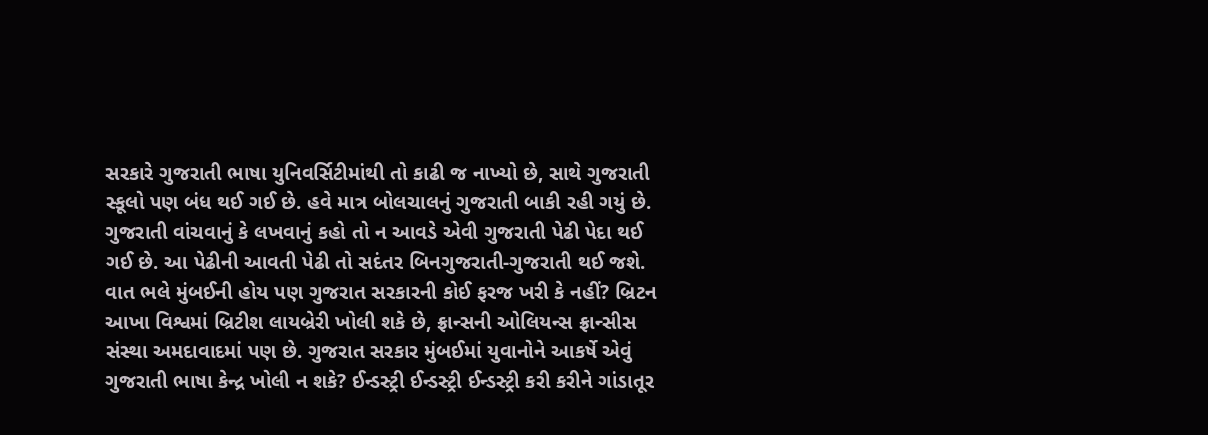સરકારે ગુજરાતી ભાષા યુનિવર્સિટીમાંથી તો કાઢી જ નાખ્યો છે, સાથે ગુજરાતી સ્કૂલો પણ બંધ થઈ ગઈ છે. હવે માત્ર બોલચાલનું ગુજરાતી બાકી રહી ગયું છે. ગુજરાતી વાંચવાનું કે લખવાનું કહો તો ન આવડે એવી ગુજરાતી પેઢી પેદા થઈ ગઈ છે. આ પેઢીની આવતી પેઢી તો સદંતર બિનગુજરાતી-ગુજરાતી થઈ જશે. વાત ભલે મુંબઈની હોય પણ ગુજરાત સરકારની કોઈ ફરજ ખરી કે નહીં? બ્રિટન આખા વિશ્વમાં બ્રિટીશ લાયબ્રેરી ખોલી શકે છે, ફ્રાન્સની ઓલિયન્સ ફ્રાન્સીસ સંસ્થા અમદાવાદમાં પણ છે. ગુજરાત સરકાર મુંબઈમાં યુવાનોને આકર્ષે એવું ગુજરાતી ભાષા કેન્દ્ર ખોલી ન શકે? ઈન્ડસ્ટ્રી ઈન્ડસ્ટ્રી ઈન્ડસ્ટ્રી કરી કરીને ગાંડાતૂર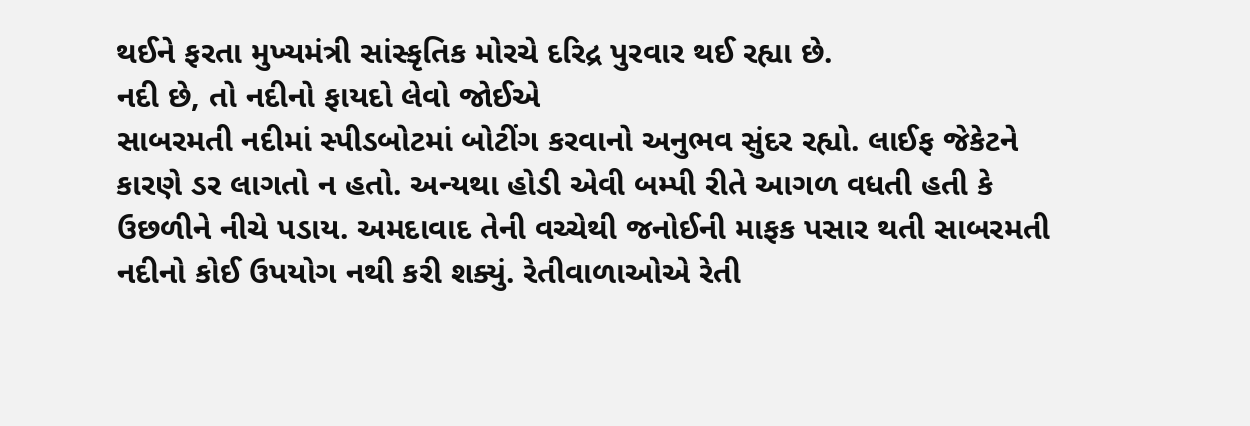થઈને ફરતા મુખ્યમંત્રી સાંસ્કૃતિક મોરચે દરિદ્ર પુરવાર થઈ રહ્યા છે.
નદી છે, તો નદીનો ફાયદો લેવો જોઈએ
સાબરમતી નદીમાં સ્પીડબોટમાં બોટીંગ કરવાનો અનુભવ સુંદર રહ્યો. લાઈફ જેકેટને કારણે ડર લાગતો ન હતો. અન્યથા હોડી એવી બમ્પી રીતે આગળ વધતી હતી કે ઉછળીને નીચે પડાય. અમદાવાદ તેની વચ્ચેથી જનોઈની માફક પસાર થતી સાબરમતી નદીનો કોઈ ઉપયોગ નથી કરી શક્યું. રેતીવાળાઓએ રેતી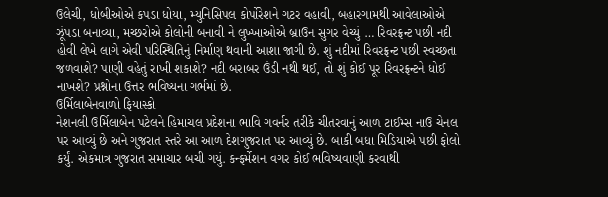ઉલેચી, ધોબીઓએ કપડા ધોયા, મ્યુનિસિપલ કોર્પોરેશને ગટર વહાવી, બહારગામથી આવેલાઓએ ઝૂંપડા બનાવ્યા, મચ્છરોએ કોલોની બનાવી ને લુખ્ખાઓએ બ્રાઉન સુગર વેચ્યું … રિવરફ્રન્ટ પછી નદી હોવી લેખે લાગે એવી પરિસ્થિતિનું નિર્માણ થવાની આશા જાગી છે. શું નદીમાં રિવરફ્રન્ટ પછી સ્વચ્છતા જળવાશે? પાણી વહેતું રાખી શકાશે? નદી બરાબર ઉંડી નથી થઈ, તો શું કોઈ પૂર રિવરફ્રન્ટને ધોઈ નાખશે? પ્રશ્નોના ઉત્તર ભવિષ્યના ગર્ભમાં છે.
ઉર્મિલાબેનવાળો ફિયાસ્કો
નેશનલી ઉર્મિલાબેન પટેલને હિમાચલ પ્રદેશના ભાવિ ગવર્નર તરીકે ચીતરવાનું આળ ટાઈમ્સ નાઉ ચેનલ પર આવ્યું છે અને ગુજરાત સ્તરે આ આળ દેશગુજરાત પર આવ્યું છે. બાકી બધા મિડિયાએ પછી ફોલો કર્યું. એકમાત્ર ગુજરાત સમાચાર બચી ગયું. કન્ફર્મેશન વગર કોઈ ભવિષ્યવાણી કરવાથી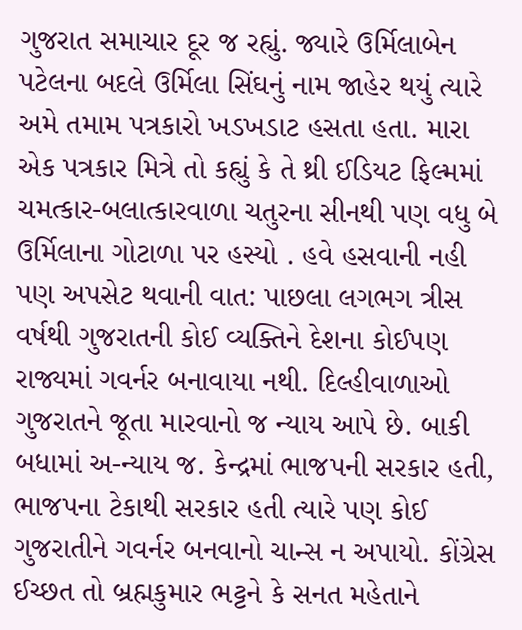ગુજરાત સમાચાર દૂર જ રહ્યું. જ્યારે ઉર્મિલાબેન પટેલના બદલે ઉર્મિલા સિંઘનું નામ જાહેર થયું ત્યારે અમે તમામ પત્રકારો ખડખડાટ હસતા હતા. મારા એક પત્રકાર મિત્રે તો કહ્યું કે તે થ્રી ઈડિયટ ફિલ્મમાં ચમત્કાર-બલાત્કારવાળા ચતુરના સીનથી પણ વધુ બે ઉર્મિલાના ગોટાળા પર હસ્યો . હવે હસવાની નહી પણ અપસેટ થવાની વાત: પાછલા લગભગ ત્રીસ વર્ષથી ગુજરાતની કોઈ વ્યક્તિને દેશના કોઈપણ રાજ્યમાં ગવર્નર બનાવાયા નથી. દિલ્હીવાળાઓ ગુજરાતને જૂતા મારવાનો જ ન્યાય આપે છે. બાકી બધામાં અ-ન્યાય જ. કેન્દ્રમાં ભાજપની સરકાર હતી, ભાજપના ટેકાથી સરકાર હતી ત્યારે પણ કોઈ ગુજરાતીને ગવર્નર બનવાનો ચાન્સ ન અપાયો. કોંગ્રેસ ઈચ્છત તો બ્રહ્મકુમાર ભટ્ટને કે સનત મહેતાને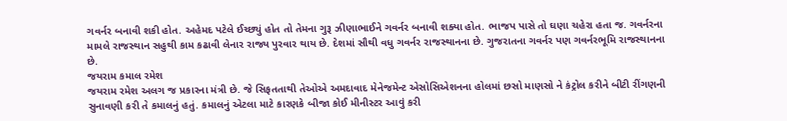ગવર્નર બનાવી શકી હોત. અહેમદ પટેલે ઈચ્છ્યું હોત તો તેમના ગુરૂ ઝીણાભાઈને ગવર્નર બનાવી શક્યા હોત. ભાજપ પાસે તો ઘણા ચહેરા હતા જ. ગવર્નરના મામલે રાજસ્થાન સહુથી કામ કઢાવી લેનાર રાજ્ય પુરવાર થાય છે. દેશમાં સૌથી વધુ ગવર્નર રાજસ્થાનના છે. ગુજરાતના ગવર્નર પણ ગવર્નરભૂમિ રાજસ્થાનના છે.
જયરામ કમાલ રમેશ
જયરામ રમેશ અલગ જ પ્રકારના મંત્રી છે. જે સિફતતાથી તેઓએ અમદાવાદ મેનેજમેન્ટ એસોસિએશનના હોલમાં છસો માણસો ને કંટ્રોલ કરીને બીટી રીંગણની સુનાવણી કરી તે કમાલનું હતું. કમાલનું એટલા માટે કારણકે બીજા કોઈ મીનીસ્ટર આવું કરી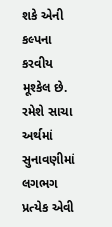શકે એની કલ્પના કરવીય મૂશ્કેલ છે. રમેશે સાચા અર્થમાં સુનાવણીમાં લગભગ પ્રત્યેક એવી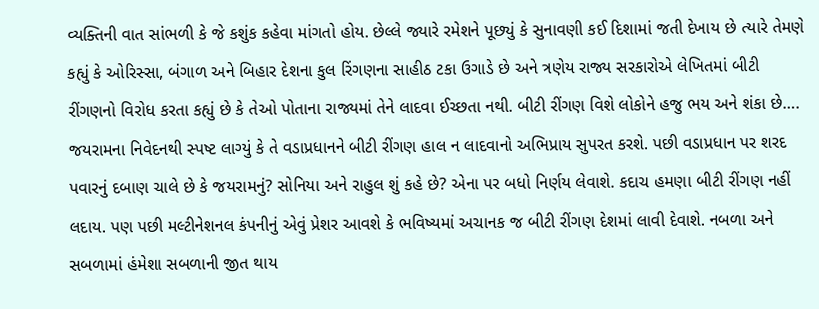વ્યક્તિની વાત સાંભળી કે જે કશુંક કહેવા માંગતો હોય. છેલ્લે જ્યારે રમેશને પૂછ્યું કે સુનાવણી કઈ દિશામાં જતી દેખાય છે ત્યારે તેમણે કહ્યું કે ઓરિસ્સા, બંગાળ અને બિહાર દેશના કુલ રિંગણના સાહીઠ ટકા ઉગાડે છે અને ત્રણેય રાજ્ય સરકારોએ લેખિતમાં બીટી રીંગણનો વિરોધ કરતા કહ્યું છે કે તેઓ પોતાના રાજ્યમાં તેને લાદવા ઈચ્છતા નથી. બીટી રીંગણ વિશે લોકોને હજુ ભય અને શંકા છે…. જયરામના નિવેદનથી સ્પષ્ટ લાગ્યું કે તે વડાપ્રધાનને બીટી રીંગણ હાલ ન લાદવાનો અભિપ્રાય સુપરત કરશે. પછી વડાપ્રધાન પર શરદ પવારનું દબાણ ચાલે છે કે જયરામનું? સોનિયા અને રાહુલ શું કહે છે? એના પર બધો નિર્ણય લેવાશે. કદાચ હમણા બીટી રીંગણ નહીં લદાય. પણ પછી મલ્ટીનેશનલ કંપનીનું એવું પ્રેશર આવશે કે ભવિષ્યમાં અચાનક જ બીટી રીંગણ દેશમાં લાવી દેવાશે. નબળા અને સબળામાં હંમેશા સબળાની જીત થાય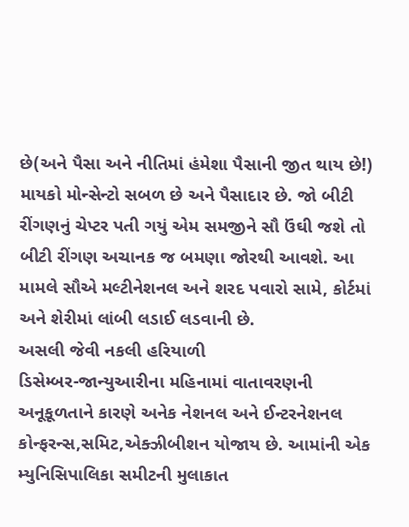છે(અને પૈસા અને નીતિમાં હંમેશા પૈસાની જીત થાય છે!) માયકો મોન્સેન્ટો સબળ છે અને પૈસાદાર છે. જો બીટી રીંગણનું ચેપ્ટર પતી ગયું એમ સમજીને સૌ ઉંઘી જશે તો બીટી રીંગણ અચાનક જ બમણા જોરથી આવશે. આ મામલે સૌએ મલ્ટીનેશનલ અને શરદ પવારો સામે, કોર્ટમાં અને શેરીમાં લાંબી લડાઈ લડવાની છે.
અસલી જેવી નકલી હરિયાળી
ડિસેમ્બર-જાન્યુઆરીના મહિનામાં વાતાવરણની અનૂકૂળતાને કારણે અનેક નેશનલ અને ઈન્ટરનેશનલ કોન્ફરન્સ,સમિટ,એક્ઝીબીશન યોજાય છે. આમાંની એક મ્યુનિસિપાલિકા સમીટની મુલાકાત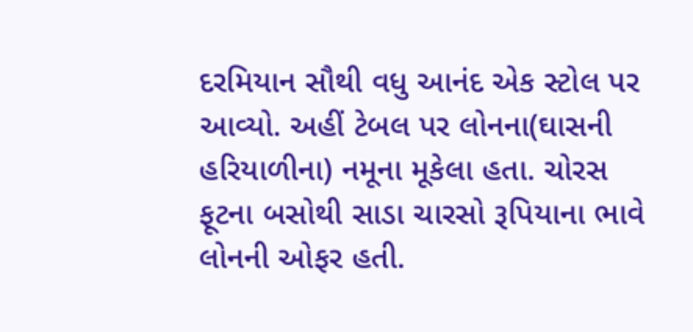દરમિયાન સૌથી વધુ આનંદ એક સ્ટોલ પર આવ્યો. અહીં ટેબલ પર લોનના(ઘાસની હરિયાળીના) નમૂના મૂકેલા હતા. ચોરસ ફૂટના બસોથી સાડા ચારસો રૂપિયાના ભાવે લોનની ઓફર હતી.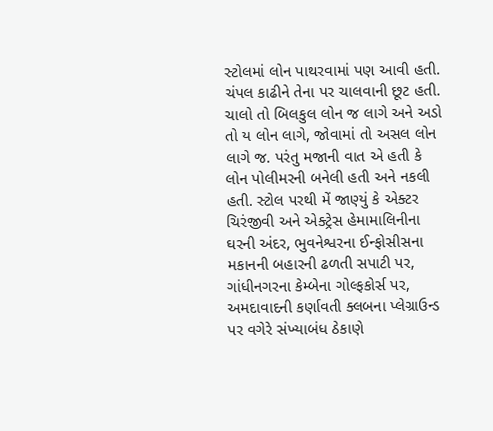સ્ટોલમાં લોન પાથરવામાં પણ આવી હતી. ચંપલ કાઢીને તેના પર ચાલવાની છૂટ હતી. ચાલો તો બિલકુલ લોન જ લાગે અને અડો તો ય લોન લાગે, જોવામાં તો અસલ લોન લાગે જ. પરંતુ મજાની વાત એ હતી કે લોન પોલીમરની બનેલી હતી અને નકલી હતી. સ્ટોલ પરથી મેં જાણ્યું કે એક્ટર ચિરંજીવી અને એક્ટ્રેસ હેમામાલિનીના ઘરની અંદર, ભુવનેશ્વરના ઈન્ફોસીસના મકાનની બહારની ઢળતી સપાટી પર, ગાંધીનગરના કેમ્બેના ગોલ્ફકોર્સ પર, અમદાવાદની કર્ણાવતી ક્લબના પ્લેગ્રાઉન્ડ પર વગેરે સંખ્યાબંધ ઠેકાણે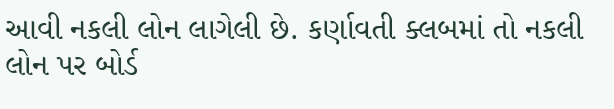આવી નકલી લોન લાગેલી છે. કર્ણાવતી ક્લબમાં તો નકલી લોન પર બોર્ડ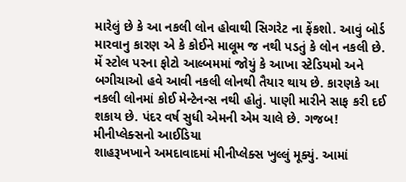મારેલું છે કે આ નકલી લોન હોવાથી સિગરેટ ના ફેંકશો. આવું બોર્ડ મારવાનુ કારણ એ કે કોઈને માલૂમ જ નથી પડતું કે લોન નકલી છે. મેં સ્ટોલ પરના ફોટો આલ્બમમાં જોયું કે આખા સ્ટેડિયમો અને બગીચાઓ હવે આવી નકલી લોનથી તૈયાર થાય છે. કારણકે આ નકલી લોનમાં કોઈ મેન્ટેનન્સ નથી હોતું. પાણી મારીને સાફ કરી દઈ શકાય છે. પંદર વર્ષ સુધી એમની એમ ચાલે છે. ગજબ!
મીનીપ્લેક્સનો આઈડિયા
શાહરૂખખાને અમદાવાદમાં મીનીપ્લેક્સ ખુલ્લું મૂક્યું. આમાં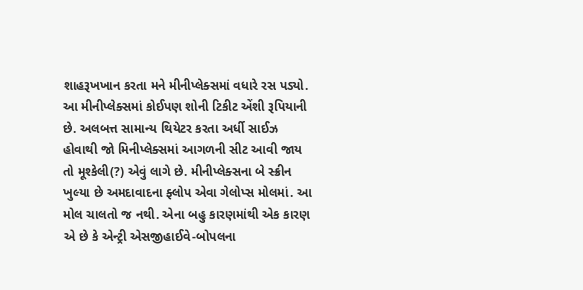શાહરૂખખાન કરતા મને મીનીપ્લેક્સમાં વધારે રસ પડ્યો. આ મીનીપ્લેક્સમાં કોઈપણ શોની ટિકીટ એંશી રૂપિયાની છે. અલબત્ત સામાન્ય થિયેટર કરતા અર્ધી સાઈઝ હોવાથી જો મિનીપ્લેક્સમાં આગળની સીટ આવી જાય તો મૂશ્કેલી(?) એવું લાગે છે. મીનીપ્લેક્સના બે સ્ક્રીન ખુલ્યા છે અમદાવાદના ફ્લોપ એવા ગેલોપ્સ મોલમાં. આ મોલ ચાલતો જ નથી. એના બહુ કારણમાંથી એક કારણ એ છે કે એન્ટ્રી એસજીહાઈવે-બોપલના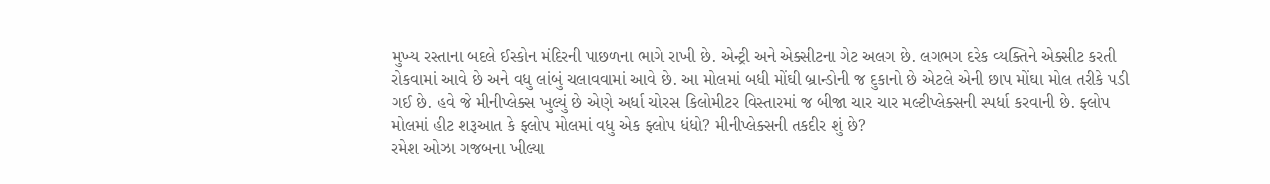મુખ્ય રસ્તાના બદલે ઈસ્કોન મંદિરની પાછળના ભાગે રાખી છે. એન્ટ્રી અને એક્સીટના ગેટ અલગ છે. લગભગ દરેક વ્યક્તિને એક્સીટ કરતી રોકવામાં આવે છે અને વધુ લાંબું ચલાવવામાં આવે છે. આ મોલમાં બધી મોંઘી બ્રાન્ડોની જ દુકાનો છે એટલે એની છાપ મોંઘા મોલ તરીકે પડી ગઈ છે. હવે જે મીનીપ્લેક્સ ખુલ્યું છે એણે અર્ધા ચોરસ કિલોમીટર વિસ્તારમાં જ બીજા ચાર ચાર મલ્ટીપ્લેક્સની સ્પર્ધા કરવાની છે. ફ્લોપ મોલમાં હીટ શરૂઆત કે ફ્લોપ મોલમાં વધુ એક ફ્લોપ ધંધો? મીનીપ્લેક્સની તકદીર શું છે?
રમેશ ઓઝા ગજબના ખીલ્યા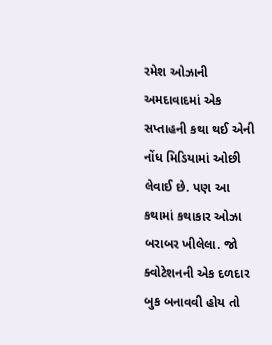રમેશ ઓઝાની અમદાવાદમાં એક સપ્તાહની કથા થઈ એની નોંધ મિડિયામાં ઓછી લેવાઈ છે. પણ આ કથામાં કથાકાર ઓઝા બરાબર ખીલેલા. જો ક્વોટેશનની એક દળદાર બુક બનાવવી હોય તો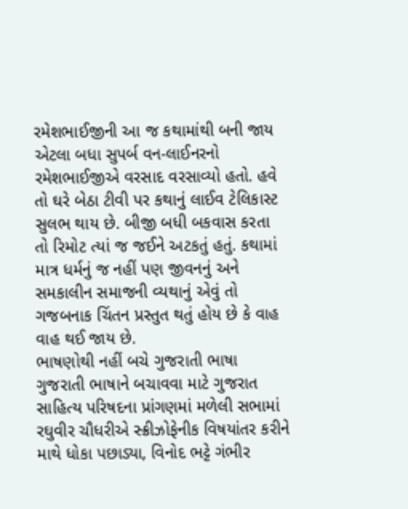રમેશભાઈજીની આ જ કથામાંથી બની જાય એટલા બધા સુપર્બ વન-લાઈનરનો રમેશભાઈજીએ વરસાદ વરસાવ્યો હતો. હવે તો ઘરે બેઠા ટીવી પર કથાનું લાઈવ ટેલિકાસ્ટ સુલભ થાય છે. બીજી બધી બકવાસ કરતા તો રિમોટ ત્યાં જ જઈને અટકતું હતું. કથામાં માત્ર ધર્મનું જ નહીં પણ જીવનનું અને સમકાલીન સમાજની વ્યથાનું એવું તો ગજબનાક ચિંતન પ્રસ્તુત થતું હોય છે કે વાહ વાહ થઈ જાય છે.
ભાષણોથી નહીં બચે ગુજરાતી ભાષા
ગુજરાતી ભાષાને બચાવવા માટે ગુજરાત સાહિત્ય પરિષદના પ્રાંગણમાં મળેલી સભામાં રઘુવીર ચૌધરીએ સ્ક્રીઝોફેનીક વિષયાંતર કરીને માથે ધોકા પછાડ્યા, વિનોદ ભટ્ટે ગંભીર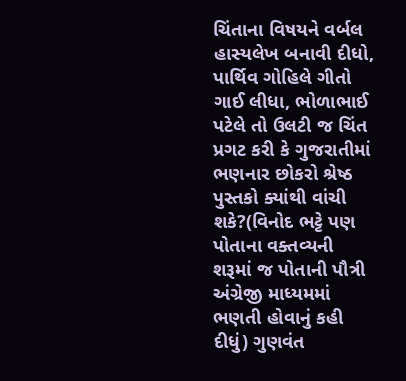ચિંતાના વિષયને વર્બલ હાસ્યલેખ બનાવી દીધો, પાર્થિવ ગોહિલે ગીતો ગાઈ લીધા, ભોળાભાઈ પટેલે તો ઉલટી જ ચિંત પ્રગટ કરી કે ગુજરાતીમાં ભણનાર છોકરો શ્રેષ્ઠ પુસ્તકો ક્યાંથી વાંચી શકે?(વિનોદ ભટ્ટે પણ પોતાના વક્તવ્યની શરૂમાં જ પોતાની પૌત્રી અંગ્રેજી માધ્યમમાં ભણતી હોવાનું કહી દીધું) ગુણવંત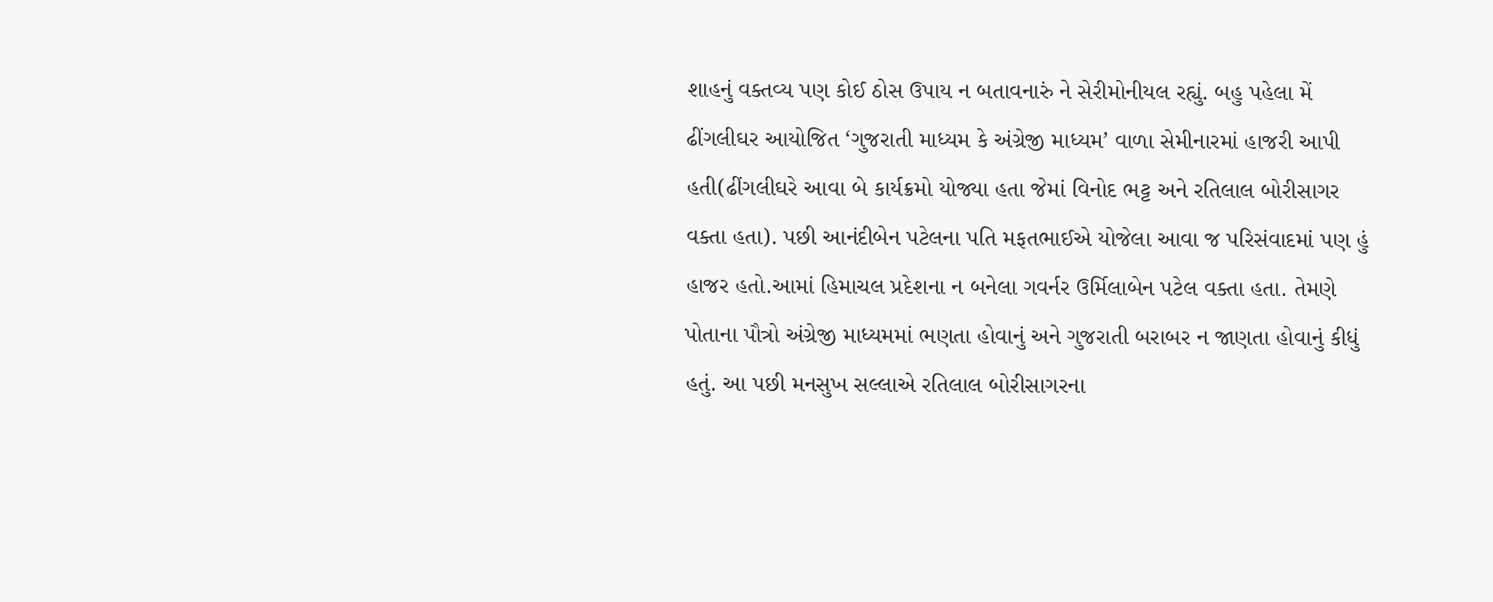શાહનું વક્તવ્ય પણ કોઈ ઠોસ ઉપાય ન બતાવનારું ને સેરીમોનીયલ રહ્યું. બહુ પહેલા મેં ઢીંગલીઘર આયોજિત ‘ગુજરાતી માધ્યમ કે અંગ્રેજી માધ્યમ’ વાળા સેમીનારમાં હાજરી આપી હતી(ઢીંગલીઘરે આવા બે કાર્યક્રમો યોજ્યા હતા જેમાં વિનોદ ભટ્ટ અને રતિલાલ બોરીસાગર વક્તા હતા). પછી આનંદીબેન પટેલના પતિ મફતભાઈએ યોજેલા આવા જ પરિસંવાદમાં પણ હું હાજર હતો.આમાં હિમાચલ પ્રદેશના ન બનેલા ગવર્નર ઉર્મિલાબેન પટેલ વક્તા હતા. તેમણે પોતાના પૌત્રો અંગ્રેજી માધ્યમમાં ભણતા હોવાનું અને ગુજરાતી બરાબર ન જાણતા હોવાનું કીધું હતું. આ પછી મનસુખ સલ્લાએ રતિલાલ બોરીસાગરના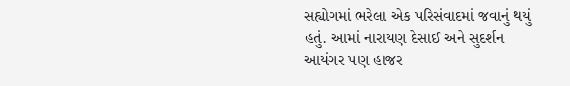સહ્યોગમાં ભરેલા એક પરિસંવાદમાં જવાનું થયું હતું. આમાં નારાયણ દેસાઈ અને સુદર્શન આયંગર પણ હાજર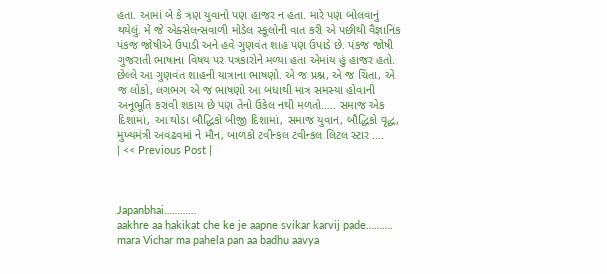હતા. આમાં બે કે ત્રણ યુવાનો પણ હાજર ન હતા. મારે પણ બોલવાનું થયેલું. મેં જે એક્સેલન્સવાળી મોડેલ સ્કૂલોની વાત કરી એ પછીથી વૈજ્ઞાનિક પંકજ જોષીએ ઉપાડી અને હવે ગુણવંત શાહ પણ ઉપાડે છે. પંકજ જોષી ગુજરાતી ભાષાના વિષય પર પત્રકારોને મળ્યા હતા એમાંય હું હાજર હતો. છેલ્લે આ ગુણવંત શાહની યાત્રાના ભાષણો. એ જ પ્રશ્ન, એ જ ચિંતા, એ જ લોકો, લગભગ એ જ ભાષણો આ બધાથી માત્ર સમસ્યા હોવાની અનૂભૂતિ કરાવી શકાય છે પણ તેનો ઉકેલ નથી મળતો….. સમાજ એક દિશામાં, આ થોડા બૌદ્ધિકો બીજી દિશામાં, સમાજ યુવાન, બૌદ્ધિકો વૃદ્ધ, મુખ્યમંત્રી અવઢવમાં ને મૌન, બાળકો ટવીન્કલ ટવીન્કલ લિટલ સ્ટાર ….
| << Previous Post |



Japanbhai…………
aakhre aa hakikat che ke je aapne svikar karvij pade……….
mara Vichar ma pahela pan aa badhu aavya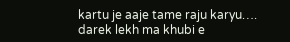kartu je aaje tame raju karyu….
darek lekh ma khubi e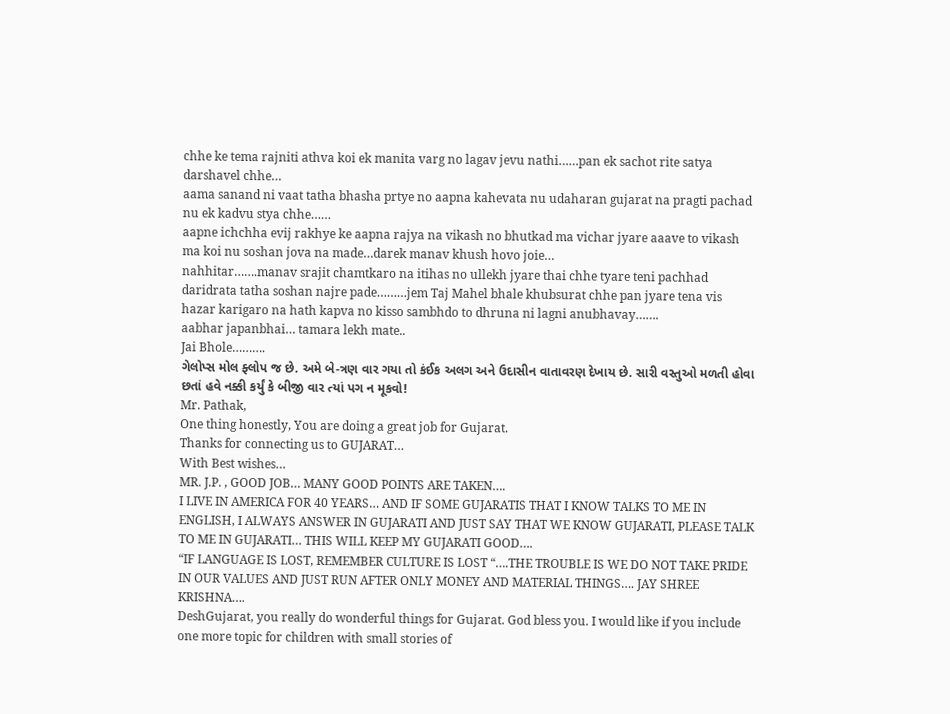chhe ke tema rajniti athva koi ek manita varg no lagav jevu nathi……pan ek sachot rite satya darshavel chhe…
aama sanand ni vaat tatha bhasha prtye no aapna kahevata nu udaharan gujarat na pragti pachad nu ek kadvu stya chhe……
aapne ichchha evij rakhye ke aapna rajya na vikash no bhutkad ma vichar jyare aaave to vikash ma koi nu soshan jova na made…darek manav khush hovo joie…
nahhitar…….manav srajit chamtkaro na itihas no ullekh jyare thai chhe tyare teni pachhad daridrata tatha soshan najre pade………jem Taj Mahel bhale khubsurat chhe pan jyare tena vis hazar karigaro na hath kapva no kisso sambhdo to dhruna ni lagni anubhavay…….
aabhar japanbhai… tamara lekh mate..
Jai Bhole……….
ગેલોપ્સ મોલ ફ્લોપ જ છે. અમે બે-ત્રણ વાર ગયા તો કંઈક અલગ અને ઉદાસીન વાતાવરણ દેખાય છે. સારી વસ્તુઓ મળતી હોવા છતાં હવે નક્કી કર્યું કે બીજી વાર ત્યાં પગ ન મૂકવો!
Mr. Pathak,
One thing honestly, You are doing a great job for Gujarat.
Thanks for connecting us to GUJARAT…
With Best wishes…
MR. J.P. , GOOD JOB… MANY GOOD POINTS ARE TAKEN….
I LIVE IN AMERICA FOR 40 YEARS… AND IF SOME GUJARATIS THAT I KNOW TALKS TO ME IN ENGLISH, I ALWAYS ANSWER IN GUJARATI AND JUST SAY THAT WE KNOW GUJARATI, PLEASE TALK TO ME IN GUJARATI… THIS WILL KEEP MY GUJARATI GOOD….
“IF LANGUAGE IS LOST, REMEMBER CULTURE IS LOST “….THE TROUBLE IS WE DO NOT TAKE PRIDE IN OUR VALUES AND JUST RUN AFTER ONLY MONEY AND MATERIAL THINGS…. JAY SHREE KRISHNA….
DeshGujarat, you really do wonderful things for Gujarat. God bless you. I would like if you include one more topic for children with small stories of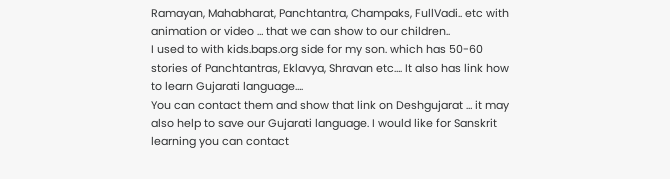Ramayan, Mahabharat, Panchtantra, Champaks, FullVadi.. etc with animation or video … that we can show to our children..
I used to with kids.baps.org side for my son. which has 50-60 stories of Panchtantras, Eklavya, Shravan etc…. It also has link how to learn Gujarati language….
You can contact them and show that link on Deshgujarat … it may also help to save our Gujarati language. I would like for Sanskrit learning you can contact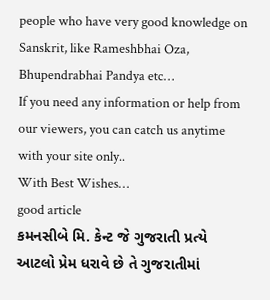people who have very good knowledge on Sanskrit, like Rameshbhai Oza, Bhupendrabhai Pandya etc…
If you need any information or help from our viewers, you can catch us anytime with your site only..
With Best Wishes…
good article
કમનસીબે મિ. કેન્ટ જે ગુજરાતી પ્રત્યે આટલો પ્રેમ ધરાવે છે તે ગુજરાતીમાં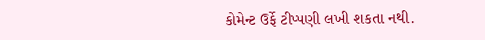કોમેન્ટ ઉર્ફે ટીપ્પણી લખી શકતા નથી.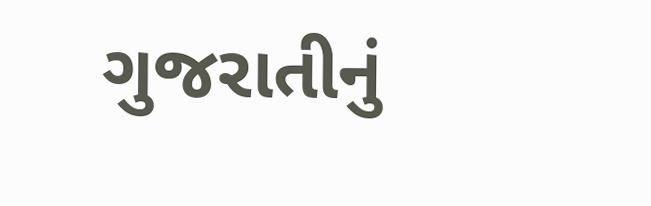ગુજરાતીનું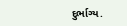દુર્ભાગ્ય.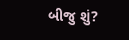બીજુ શું?